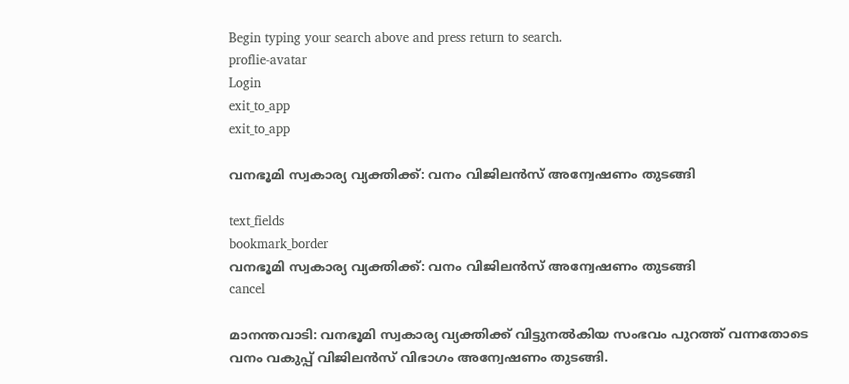Begin typing your search above and press return to search.
proflie-avatar
Login
exit_to_app
exit_to_app

വനഭൂമി സ്വകാര്യ വ്യക്തിക്ക്: വനം വിജിലൻസ് അന്വേഷണം തുടങ്ങി

text_fields
bookmark_border
വനഭൂമി സ്വകാര്യ വ്യക്തിക്ക്: വനം വിജിലൻസ് അന്വേഷണം തുടങ്ങി
cancel

മാനന്തവാടി: വനഭൂമി സ്വകാര്യ വ്യക്തിക്ക് വിട്ടുനൽകിയ സംഭവം പുറത്ത് വന്നതോടെ വനം വകുപ്പ് വിജിലൻസ് വിഭാഗം അന്വേഷണം തുടങ്ങി.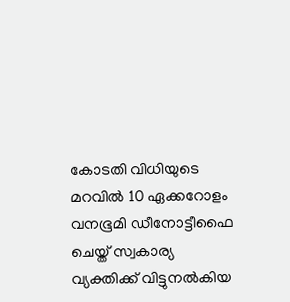കോടതി വിധിയുടെ മറവില്‍ 10 ഏക്കറോളം വനഭൂമി ഡീനോട്ടീഫൈ ചെയ്ത് സ്വകാര്യ വ്യക്തിക്ക് വിട്ടുനല്‍കിയ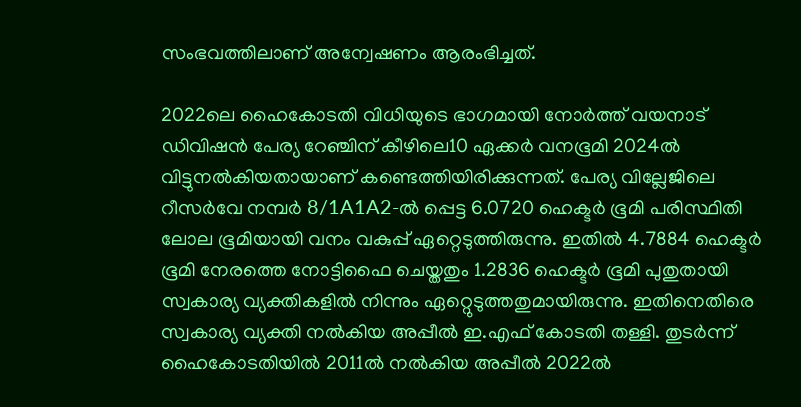സംഭവത്തിലാണ് അന്വേഷണം ആരംഭിച്ചത്.

2022ലെ ഹൈകോടതി വിധിയുടെ ഭാഗമായി നോർത്ത് വയനാട് ഡിവിഷൻ പേര്യ റേഞ്ചിന് കീഴിലെ10 ഏക്കര്‍ വനഭൂമി 2024ൽ വിട്ടുനല്‍കിയതായാണ് കണ്ടെത്തിയിരിക്കുന്നത്. പേര്യ വില്ലേജിലെ റീസര്‍വേ നമ്പര്‍ 8/1A1A2-ല്‍ പ്പെട്ട 6.0720 ഹെക്ടര്‍ ഭൂമി പരിസ്ഥിതി ലോല ഭൂമിയായി വനം വകുപ്പ് ഏറ്റെടുത്തിരുന്നു. ഇതില്‍ 4.7884 ഹെക്ടര്‍ ഭൂമി നേരത്തെ നോട്ടിഫൈ ചെയ്തതും 1.2836 ഹെക്ടര്‍ ഭൂമി പുതുതായി സ്വകാര്യ വ്യക്തികളില്‍ നിന്നും ഏറ്റെുടുത്തതുമായിരുന്നു. ഇതിനെതിരെ സ്വകാര്യ വ്യക്തി നല്‍കിയ അപ്പീല്‍ ഇ.എഫ് കോടതി തള്ളി. തുടര്‍ന്ന് ഹൈകോടതിയില്‍ 2011ല്‍ നല്‍കിയ അപ്പീല്‍ 2022ല്‍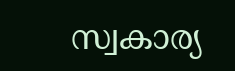സ്വകാര്യ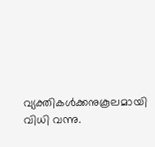വ്യക്തികള്‍ക്കനുകൂലമായി വിധി വന്നു.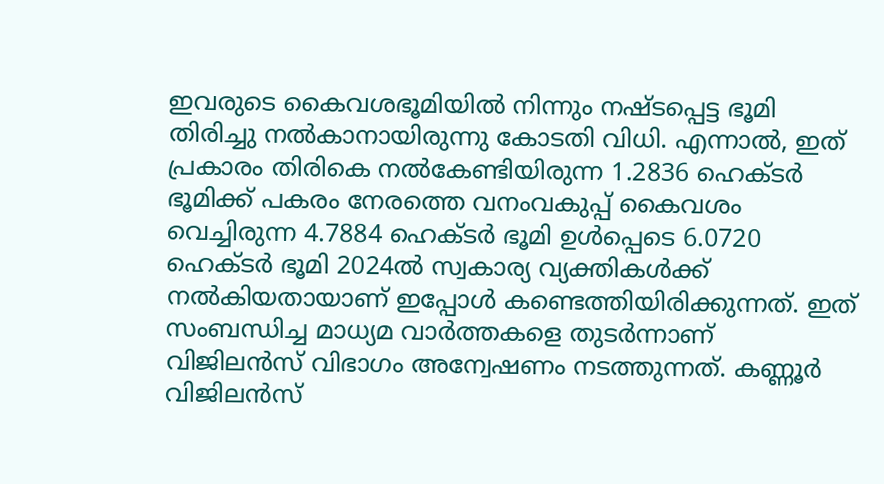ഇവരുടെ കൈവശഭൂമിയില്‍ നിന്നും നഷ്ടപ്പെട്ട ഭൂമി തിരിച്ചു നല്‍കാനായിരുന്നു കോടതി വിധി. എന്നാല്‍, ഇത് പ്രകാരം തിരികെ നല്‍കേണ്ടിയിരുന്ന 1.2836 ഹെക്ടര്‍ ഭൂമിക്ക് പകരം നേരത്തെ വനംവകുപ്പ് കൈവശം വെച്ചിരുന്ന 4.7884 ഹെക്ടര്‍ ഭൂമി ഉള്‍പ്പെടെ 6.0720 ഹെക്ടര്‍ ഭൂമി 2024ല്‍ സ്വകാര്യ വ്യക്തികള്‍ക്ക് നല്‍കിയതായാണ് ഇപ്പോള്‍ കണ്ടെത്തിയിരിക്കുന്നത്. ഇത് സംബന്ധിച്ച മാധ്യമ വാർത്തകളെ തുടർന്നാണ് വിജിലൻസ് വിഭാഗം അന്വേഷണം നടത്തുന്നത്. കണ്ണൂർ വിജിലൻസ്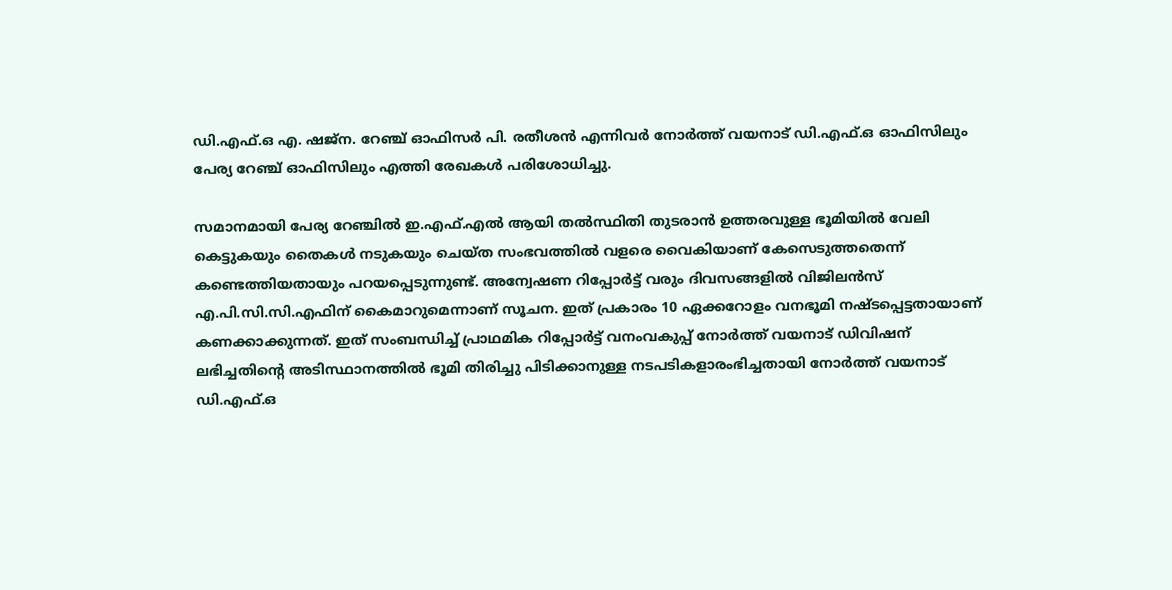ഡി.എഫ്.ഒ എ. ഷജ്ന. റേഞ്ച് ഓഫിസർ പി. രതീശൻ എന്നിവർ നോർത്ത് വയനാട് ഡി.എഫ്.ഒ ഓഫിസിലും പേര്യ റേഞ്ച് ഓഫിസിലും എത്തി രേഖകൾ പരിശോധിച്ചു.

സമാനമായി പേര്യ റേഞ്ചിൽ ഇ.എഫ്.എൽ ആയി തൽസ്ഥിതി തുടരാൻ ഉത്തരവുള്ള ഭൂമിയിൽ വേലി കെട്ടുകയും തൈകൾ നടുകയും ചെയ്ത സംഭവത്തിൽ വളരെ വൈകിയാണ് കേസെടുത്തതെന്ന് കണ്ടെത്തിയതായും പറയപ്പെടുന്നുണ്ട്. അന്വേഷണ റിപ്പോർട്ട് വരും ദിവസങ്ങളിൽ വിജിലൻസ് എ.പി.സി.സി.എഫിന് കൈമാറുമെന്നാണ് സൂചന. ഇത് പ്രകാരം 10 ഏക്കറോളം വനഭൂമി നഷ്ടപ്പെട്ടതായാണ് കണക്കാക്കുന്നത്. ഇത് സംബന്ധിച്ച് പ്രാഥമിക റിപ്പോര്‍ട്ട് വനംവകുപ്പ് നോര്‍ത്ത് വയനാട് ഡിവിഷന് ലഭിച്ചതിന്റെ അടിസ്ഥാനത്തില്‍ ഭൂമി തിരിച്ചു പിടിക്കാനുള്ള നടപടികളാരംഭിച്ചതായി നോര്‍ത്ത് വയനാട് ഡി.എഫ്.ഒ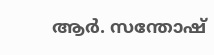ആർ. സന്തോഷ്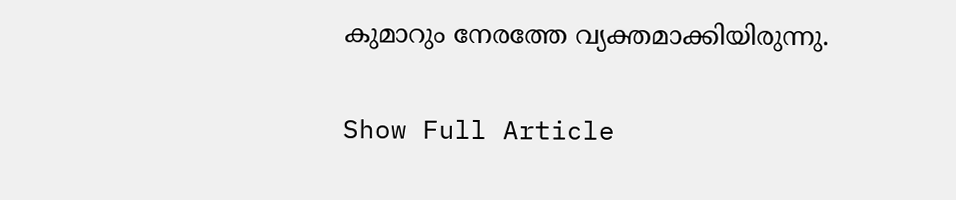കുമാറും നേരത്തേ വ്യക്തമാക്കിയിരുന്നു.

Show Full Article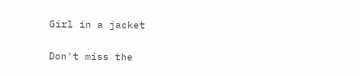Girl in a jacket

Don't miss the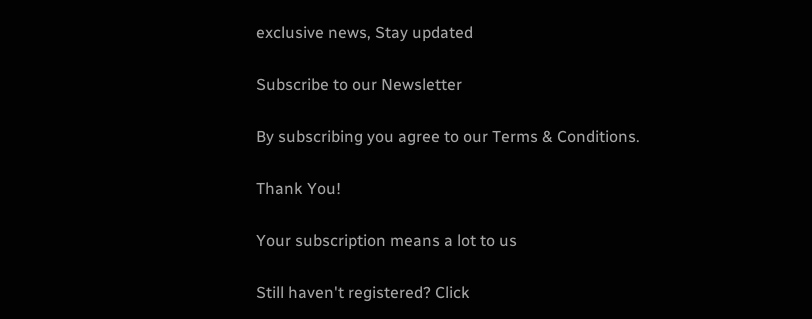exclusive news, Stay updated

Subscribe to our Newsletter

By subscribing you agree to our Terms & Conditions.

Thank You!

Your subscription means a lot to us

Still haven't registered? Click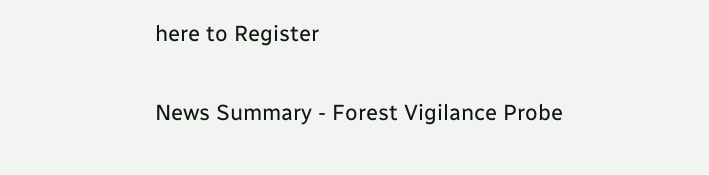here to Register

News Summary - Forest Vigilance Probe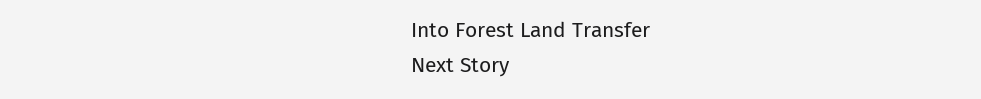Into Forest Land Transfer
Next Story